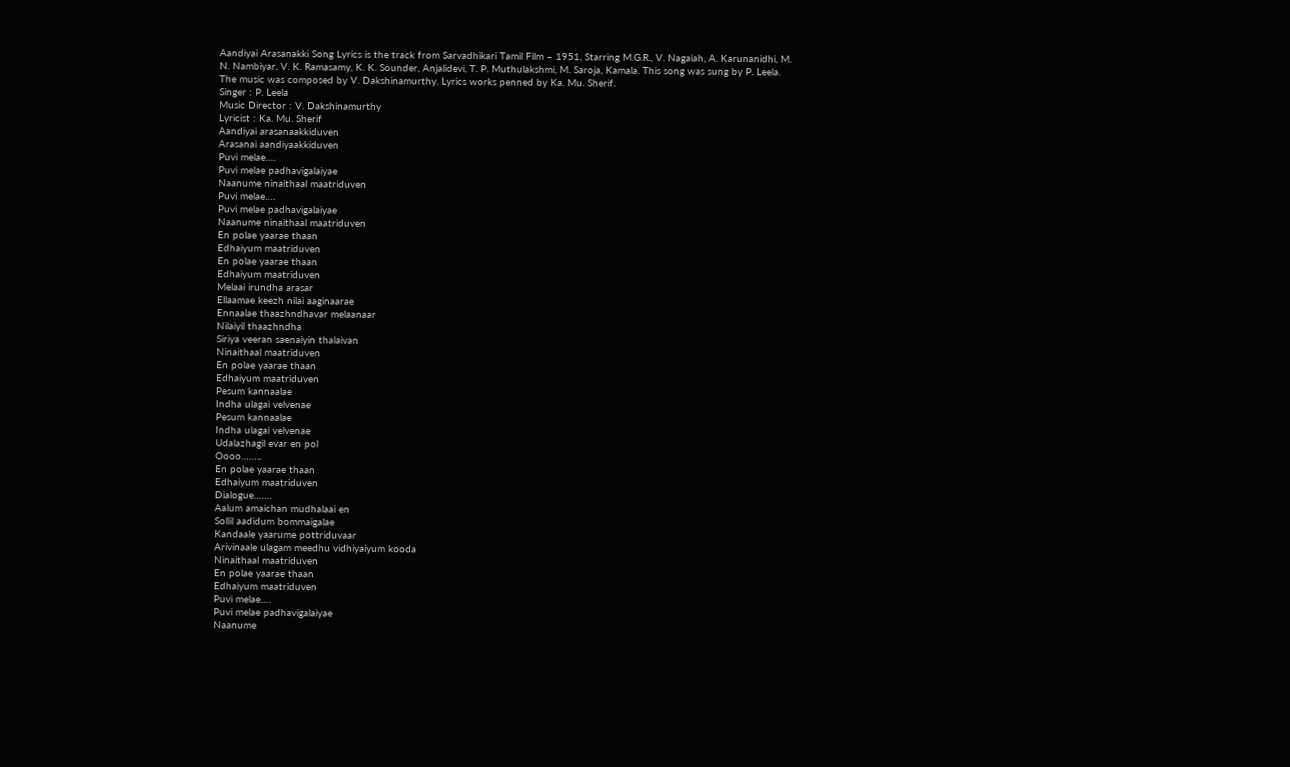Aandiyai Arasanakki Song Lyrics is the track from Sarvadhikari Tamil Film – 1951, Starring M.G.R., V. Nagaiah, A. Karunanidhi, M. N. Nambiyar, V. K. Ramasamy, K. K. Sounder, Anjalidevi, T. P. Muthulakshmi, M. Saroja, Kamala. This song was sung by P. Leela. The music was composed by V. Dakshinamurthy. Lyrics works penned by Ka. Mu. Sherif.
Singer : P. Leela
Music Director : V. Dakshinamurthy
Lyricist : Ka. Mu. Sherif
Aandiyai arasanaakkiduven
Arasanai aandiyaakkiduven
Puvi melae….
Puvi melae padhavigalaiyae
Naanume ninaithaal maatriduven
Puvi melae….
Puvi melae padhavigalaiyae
Naanume ninaithaal maatriduven
En polae yaarae thaan
Edhaiyum maatriduven
En polae yaarae thaan
Edhaiyum maatriduven
Melaai irundha arasar
Ellaamae keezh nilai aaginaarae
Ennaalae thaazhndhavar melaanaar
Nilaiyil thaazhndha
Siriya veeran saenaiyin thalaivan
Ninaithaal maatriduven
En polae yaarae thaan
Edhaiyum maatriduven
Pesum kannaalae
Indha ulagai velvenae
Pesum kannaalae
Indha ulagai velvenae
Udalazhagil evar en pol
Oooo……..
En polae yaarae thaan
Edhaiyum maatriduven
Dialogue…….
Aalum amaichan mudhalaai en
Sollil aadidum bommaigalae
Kandaale yaarume pottriduvaar
Arivinaale ulagam meedhu vidhiyaiyum kooda
Ninaithaal maatriduven
En polae yaarae thaan
Edhaiyum maatriduven
Puvi melae….
Puvi melae padhavigalaiyae
Naanume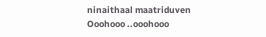ninaithaal maatriduven
Ooohooo ..ooohooo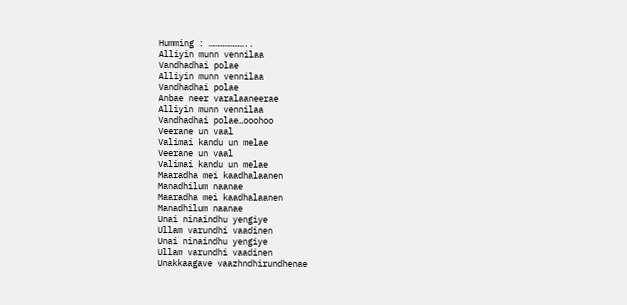Humming : …………………..
Alliyin munn vennilaa
Vandhadhai polae
Alliyin munn vennilaa
Vandhadhai polae
Anbae neer varalaaneerae
Alliyin munn vennilaa
Vandhadhai polae…ooohoo
Veerane un vaal
Valimai kandu un melae
Veerane un vaal
Valimai kandu un melae
Maaradha mei kaadhalaanen
Manadhilum naanae
Maaradha mei kaadhalaanen
Manadhilum naanae
Unai ninaindhu yengiye
Ullam varundhi vaadinen
Unai ninaindhu yengiye
Ullam varundhi vaadinen
Unakkaagave vaazhndhirundhenae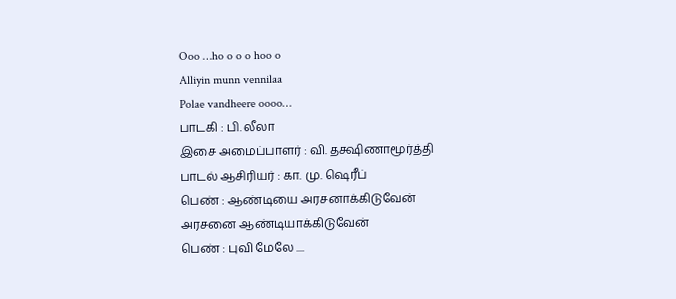Ooo …ho o o o hoo o
Alliyin munn vennilaa
Polae vandheere oooo…
பாடகி : பி. லீலா
இசை அமைப்பாளர் : வி. தக்ஷிணாமூர்த்தி
பாடல் ஆசிரியர் : கா. மு. ஷெரீப்
பெண் : ஆண்டியை அரசனாக்கிடுவேன்
அரசனை ஆண்டியாக்கிடுவேன்
பெண் : புவி மேலே ....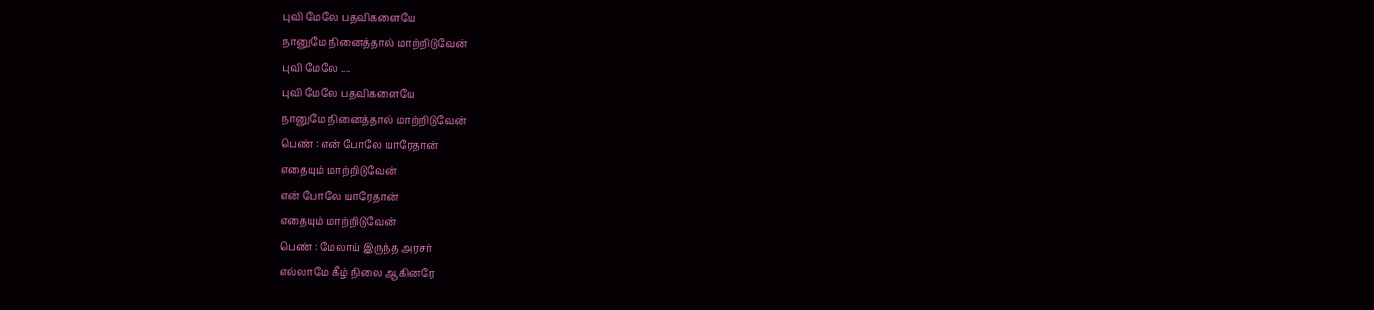புவி மேலே பதவிகளையே
நானுமே நினைத்தால் மாற்றிடுவேன்
புவி மேலே ....
புவி மேலே பதவிகளையே
நானுமே நினைத்தால் மாற்றிடுவேன்
பெண் : என் போலே யாரேதான்
எதையும் மாற்றிடுவேன்
என் போலே யாரேதான்
எதையும் மாற்றிடுவேன்
பெண் : மேலாய் இருந்த அரசர்
எல்லாமே கீழ் நிலை ஆகினரே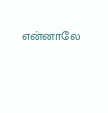என்னாலே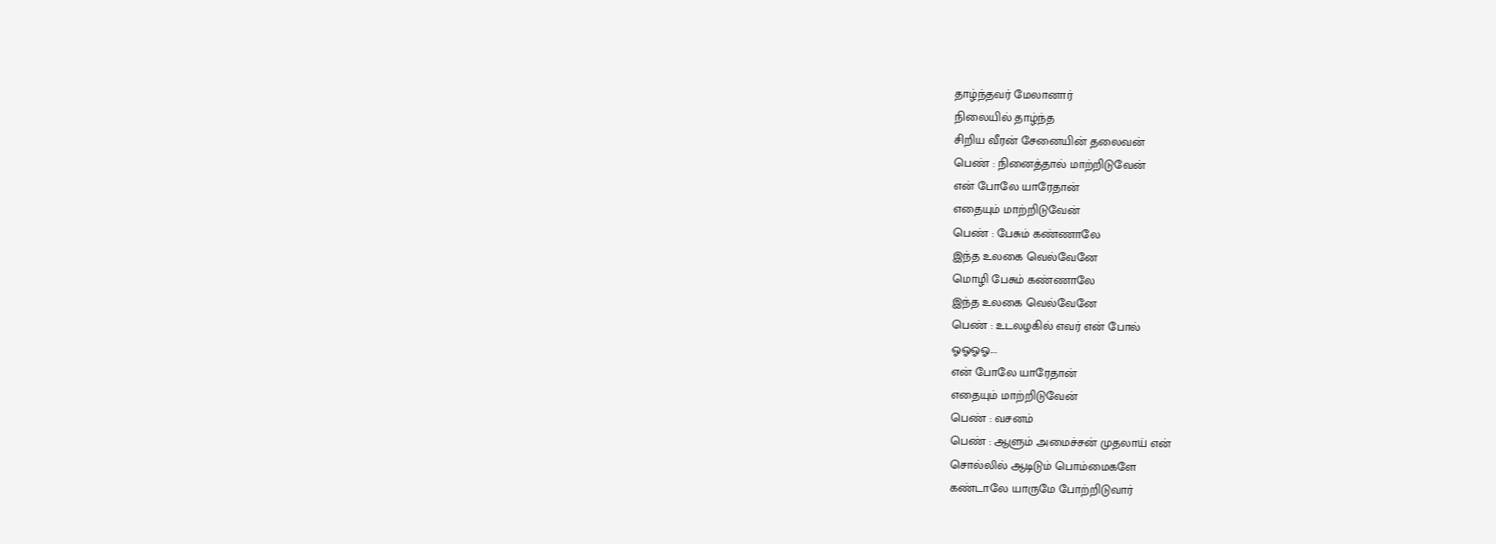தாழ்ந்தவர் மேலானார்
நிலையில் தாழ்ந்த
சிறிய வீரன் சேனையின் தலைவன்
பெண் : நினைத்தால் மாற்றிடுவேன்
என் போலே யாரேதான்
எதையும் மாற்றிடுவேன்
பெண் : பேசும் கண்ணாலே
இந்த உலகை வெல்வேனே
மொழி பேசும் கண்ணாலே
இந்த உலகை வெல்வேனே
பெண் : உடலழகில் எவர் என் போல்
ஓஓஓஓ....
என் போலே யாரேதான்
எதையும் மாற்றிடுவேன்
பெண் : வசனம்
பெண் : ஆளும் அமைச்சன் முதலாய் என்
சொல்லில் ஆடிடும் பொம்மைகளே
கண்டாலே யாருமே போற்றிடுவார்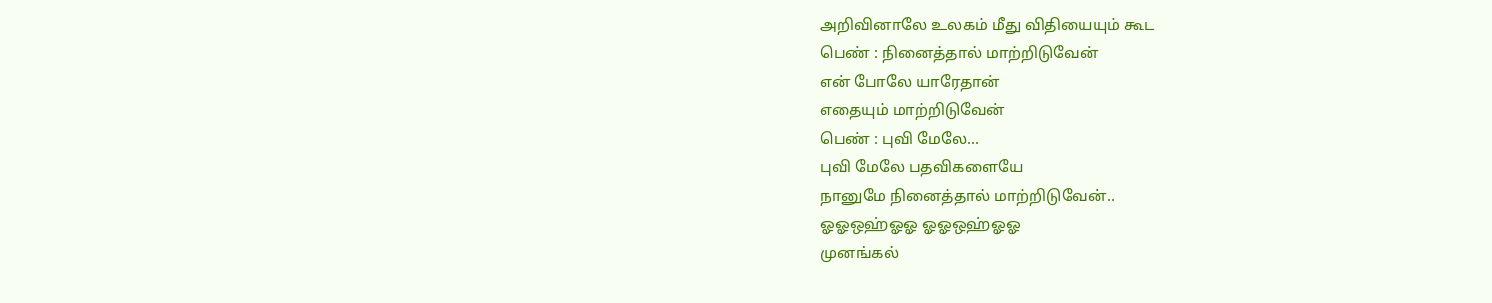அறிவினாலே உலகம் மீது விதியையும் கூட
பெண் : நினைத்தால் மாற்றிடுவேன்
என் போலே யாரேதான்
எதையும் மாற்றிடுவேன்
பெண் : புவி மேலே...
புவி மேலே பதவிகளையே
நானுமே நினைத்தால் மாற்றிடுவேன்..
ஓஓஒஹ்ஓஓ ஓஓஒஹ்ஓஓ
முனங்கல்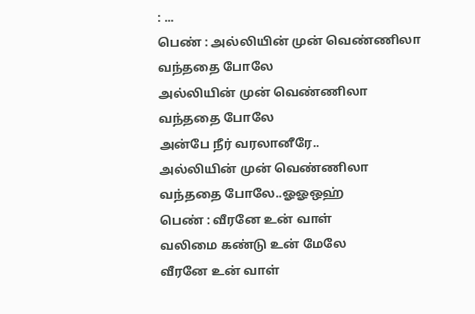: ...
பெண் : அல்லியின் முன் வெண்ணிலா
வந்ததை போலே
அல்லியின் முன் வெண்ணிலா
வந்ததை போலே
அன்பே நீர் வரலானீரே..
அல்லியின் முன் வெண்ணிலா
வந்ததை போலே..ஓஓஒஹ்
பெண் : வீரனே உன் வாள்
வலிமை கண்டு உன் மேலே
வீரனே உன் வாள்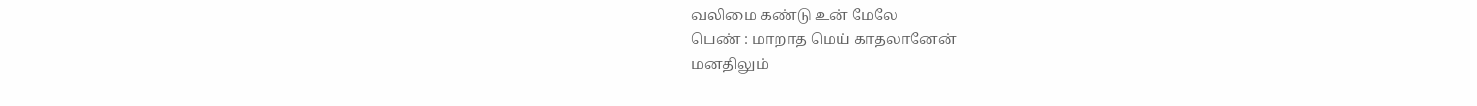வலிமை கண்டு உன் மேலே
பெண் : மாறாத மெய் காதலானேன்
மனதிலும்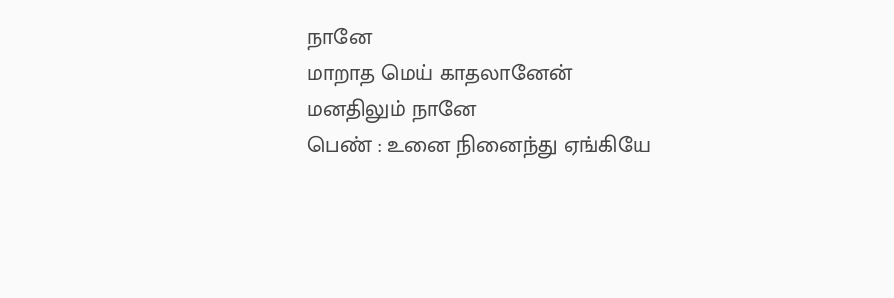நானே
மாறாத மெய் காதலானேன்
மனதிலும் நானே
பெண் : உனை நினைந்து ஏங்கியே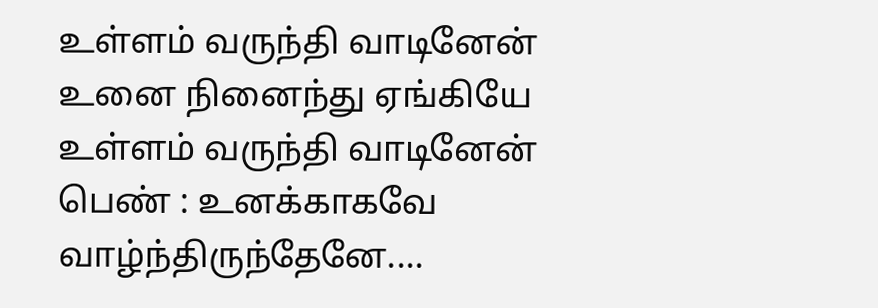உள்ளம் வருந்தி வாடினேன்
உனை நினைந்து ஏங்கியே
உள்ளம் வருந்தி வாடினேன்
பெண் : உனக்காகவே வாழ்ந்திருந்தேனே....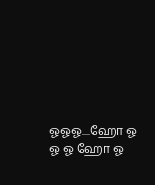ஓஓஓ....ஹோ ஓ ஓ ஓ ஹோ ஓ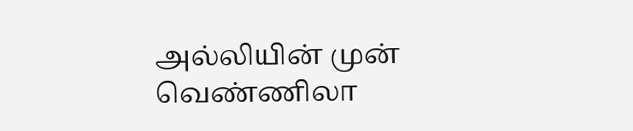அல்லியின் முன் வெண்ணிலா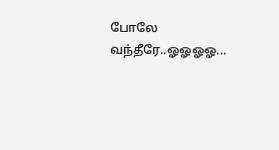போலே வந்தீரே..ஓஓஓஓ...